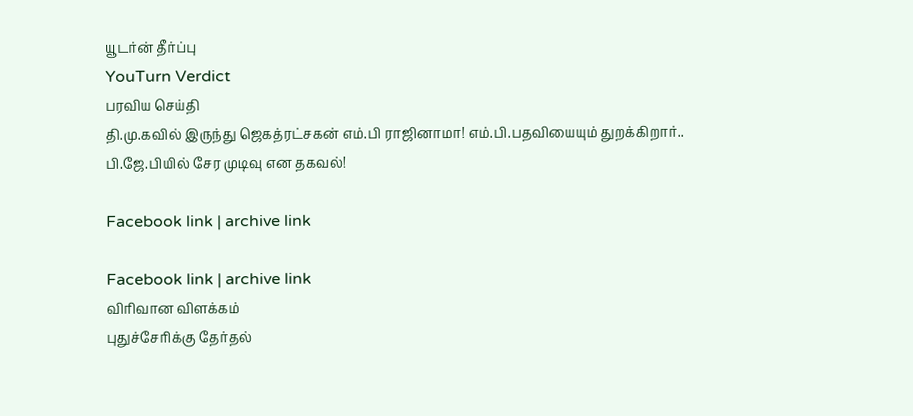யூடர்ன் தீர்ப்பு
YouTurn Verdict
பரவிய செய்தி
தி.மு.கவில் இருந்து ஜெகத்ரட்சகன் எம்.பி ராஜினாமா! எம்.பி.பதவியையும் துறக்கிறார்.. பி.ஜே.பியில் சேர முடிவு என தகவல்!

Facebook link | archive link

Facebook link | archive link
விரிவான விளக்கம்
புதுச்சேரிக்கு தேர்தல்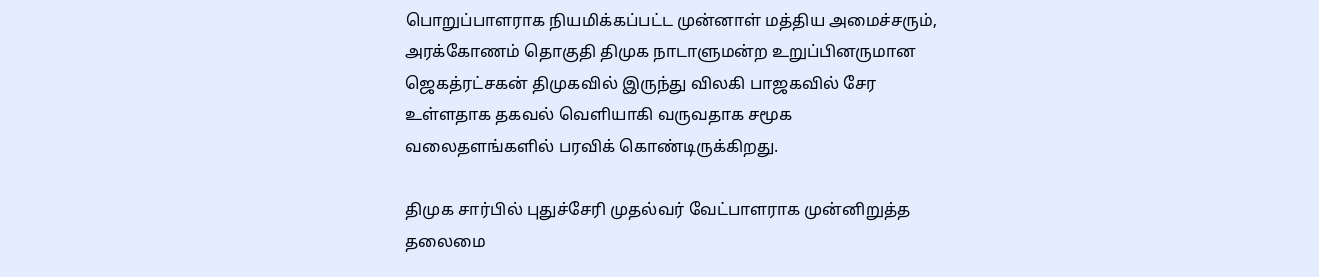பொறுப்பாளராக நியமிக்கப்பட்ட முன்னாள் மத்திய அமைச்சரும், அரக்கோணம் தொகுதி திமுக நாடாளுமன்ற உறுப்பினருமான ஜெகத்ரட்சகன் திமுகவில் இருந்து விலகி பாஜகவில் சேர உள்ளதாக தகவல் வெளியாகி வருவதாக சமூக வலைதளங்களில் பரவிக் கொண்டிருக்கிறது.

திமுக சார்பில் புதுச்சேரி முதல்வர் வேட்பாளராக முன்னிறுத்த தலைமை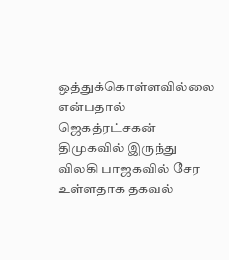ஒத்துக்கொள்ளவில்லை என்பதால் ஜெகத்ரட்சகன் திமுகவில் இருந்து விலகி பாஜகவில் சேர உள்ளதாக தகவல்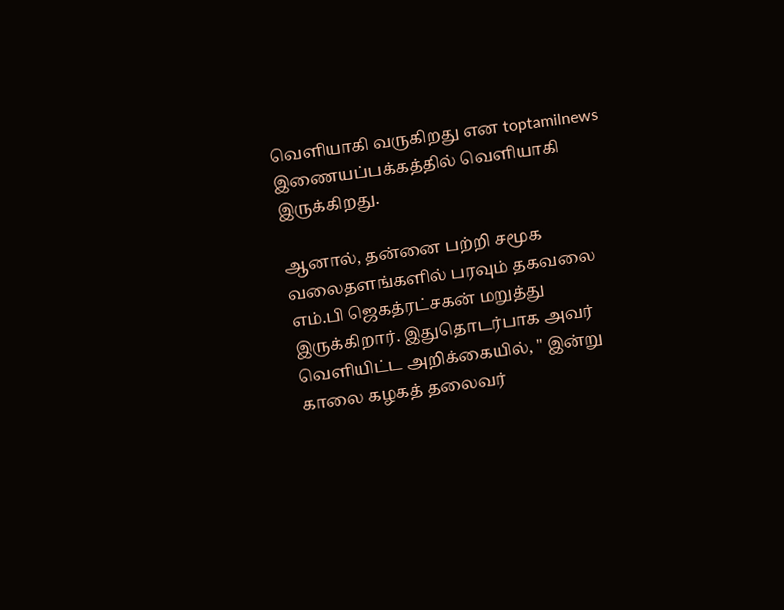வெளியாகி வருகிறது என toptamilnews இணையப்பக்கத்தில் வெளியாகி இருக்கிறது.

ஆனால், தன்னை பற்றி சமூக வலைதளங்களில் பரவும் தகவலை எம்.பி ஜெகத்ரட்சகன் மறுத்து இருக்கிறார். இதுதொடர்பாக அவர் வெளியிட்ட அறிக்கையில், " இன்று காலை கழகத் தலைவர்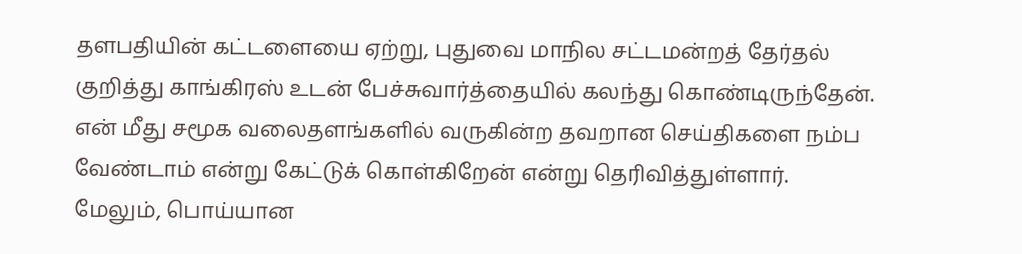தளபதியின் கட்டளையை ஏற்று, புதுவை மாநில சட்டமன்றத் தேர்தல் குறித்து காங்கிரஸ் உடன் பேச்சுவார்த்தையில் கலந்து கொண்டிருந்தேன். என் மீது சமூக வலைதளங்களில் வருகின்ற தவறான செய்திகளை நம்ப வேண்டாம் என்று கேட்டுக் கொள்கிறேன் என்று தெரிவித்துள்ளார். மேலும், பொய்யான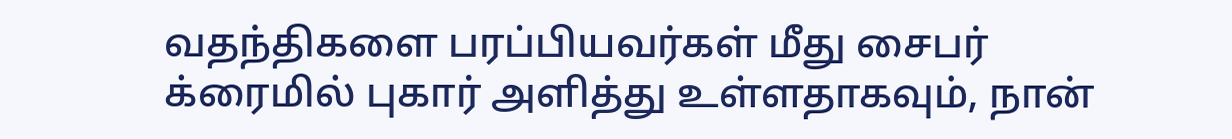வதந்திகளை பரப்பியவர்கள் மீது சைபர் க்ரைமில் புகார் அளித்து உள்ளதாகவும், நான்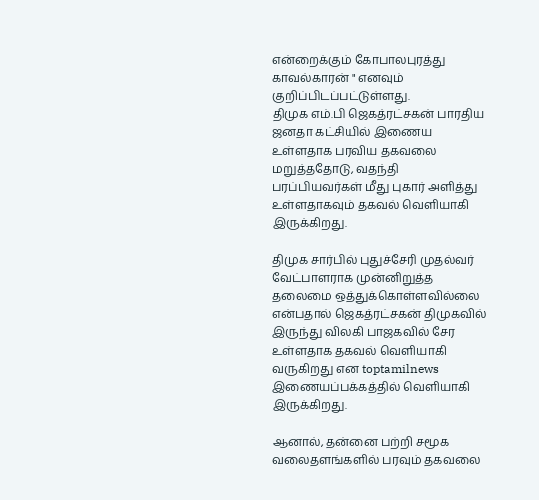என்றைக்கும் கோபாலபுரத்து காவல்காரன் " எனவும் குறிப்பிடப்பட்டுள்ளது.
திமுக எம்.பி ஜெகத்ரட்சகன் பாரதிய ஜனதா கட்சியில் இணைய உள்ளதாக பரவிய தகவலை மறுத்ததோடு, வதந்தி பரப்பியவர்கள் மீது புகார் அளித்து உள்ளதாகவும் தகவல் வெளியாகி இருக்கிறது.

திமுக சார்பில் புதுச்சேரி முதல்வர் வேட்பாளராக முன்னிறுத்த தலைமை ஒத்துக்கொள்ளவில்லை என்பதால் ஜெகத்ரட்சகன் திமுகவில் இருந்து விலகி பாஜகவில் சேர உள்ளதாக தகவல் வெளியாகி வருகிறது என toptamilnews இணையப்பக்கத்தில் வெளியாகி இருக்கிறது.

ஆனால், தன்னை பற்றி சமூக வலைதளங்களில் பரவும் தகவலை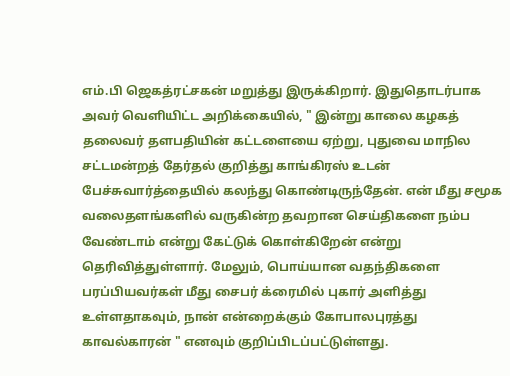எம்.பி ஜெகத்ரட்சகன் மறுத்து இருக்கிறார். இதுதொடர்பாக அவர் வெளியிட்ட அறிக்கையில், " இன்று காலை கழகத் தலைவர் தளபதியின் கட்டளையை ஏற்று, புதுவை மாநில சட்டமன்றத் தேர்தல் குறித்து காங்கிரஸ் உடன் பேச்சுவார்த்தையில் கலந்து கொண்டிருந்தேன். என் மீது சமூக வலைதளங்களில் வருகின்ற தவறான செய்திகளை நம்ப வேண்டாம் என்று கேட்டுக் கொள்கிறேன் என்று தெரிவித்துள்ளார். மேலும், பொய்யான வதந்திகளை பரப்பியவர்கள் மீது சைபர் க்ரைமில் புகார் அளித்து உள்ளதாகவும், நான் என்றைக்கும் கோபாலபுரத்து காவல்காரன் " எனவும் குறிப்பிடப்பட்டுள்ளது.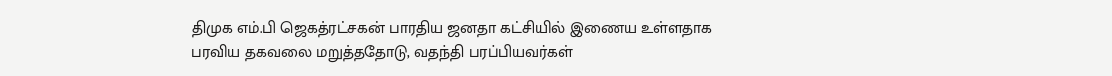திமுக எம்.பி ஜெகத்ரட்சகன் பாரதிய ஜனதா கட்சியில் இணைய உள்ளதாக பரவிய தகவலை மறுத்ததோடு, வதந்தி பரப்பியவர்கள்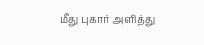மீது புகார் அளித்து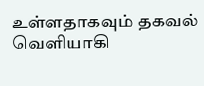உள்ளதாகவும் தகவல் வெளியாகி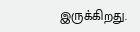இருக்கிறது.